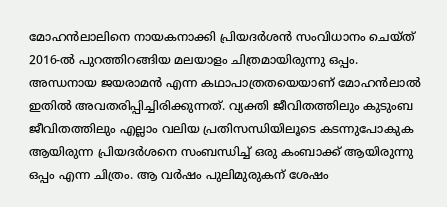മോഹൻലാലിനെ നായകനാക്കി പ്രിയദർശൻ സംവിധാനം ചെയ്ത് 2016-ൽ പുറത്തിറങ്ങിയ മലയാളം ചിത്രമായിരുന്നു ഒപ്പം. അന്ധനായ ജയരാമൻ എന്ന കഥാപാത്രതയെയാണ് മോഹൻലാൽ ഇതിൽ അവതരിപ്പിച്ചിരിക്കുന്നത്. വ്യക്തി ജീവിതത്തിലും കുടുംബ ജീവിതത്തിലും എല്ലാം വലിയ പ്രതിസന്ധിയിലൂടെ കടന്നുപോകുക ആയിരുന്ന പ്രിയദർശനെ സംബന്ധിച്ച് ഒരു കംബാക്ക് ആയിരുന്നു ഒപ്പം എന്ന ചിത്രം. ആ വർഷം പുലിമുരുകന് ശേഷം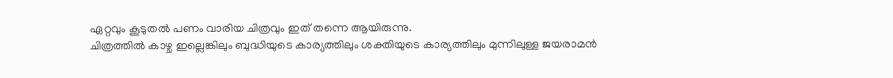ഏറ്റവും കൂടുതൽ പണം വാരിയ ചിത്രവും ഇത് തന്നെ ആയിരുന്നു.
ചിത്രത്തിൽ കാഴ്ച ഇല്ലെങ്കിലും ബുദ്ധിയുടെ കാര്യത്തിലും ശക്തിയുടെ കാര്യത്തിലും മുന്നിലുള്ള ജയരാമൻ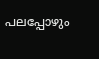പലപ്പോഴും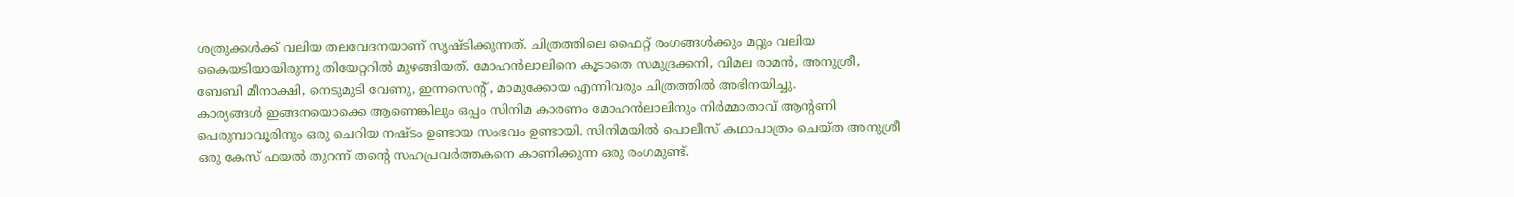ശത്രുക്കൾക്ക് വലിയ തലവേദനയാണ് സൃഷ്ടിക്കുന്നത്. ചിത്രത്തിലെ ഫൈറ്റ് രംഗങ്ങൾക്കും മറ്റും വലിയ കൈയടിയായിരുന്നു തിയേറ്ററിൽ മുഴങ്ങിയത്. മോഹൻലാലിനെ കൂടാതെ സമുദ്രക്കനി, വിമല രാമൻ, അനുശ്രീ, ബേബി മീനാക്ഷി, നെടുമുടി വേണു, ഇന്നസെന്റ് , മാമുക്കോയ എന്നിവരും ചിത്രത്തിൽ അഭിനയിച്ചു.
കാര്യങ്ങൾ ഇങ്ങനയൊക്കെ ആണെങ്കിലും ഒപ്പം സിനിമ കാരണം മോഹൻലാലിനും നിർമ്മാതാവ് ആന്റണി പെരുമ്പാവൂരിനും ഒരു ചെറിയ നഷ്ടം ഉണ്ടായ സംഭവം ഉണ്ടായി. സിനിമയിൽ പൊലീസ് കഥാപാത്രം ചെയ്ത അനുശ്രീ ഒരു കേസ് ഫയൽ തുറന്ന് തന്റെ സഹപ്രവർത്തകനെ കാണിക്കുന്ന ഒരു രംഗമുണ്ട്.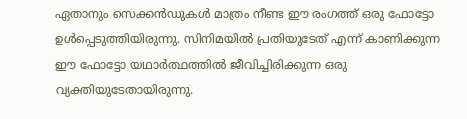ഏതാനും സെക്കൻഡുകൾ മാത്രം നീണ്ട ഈ രംഗത്ത് ഒരു ഫോട്ടോ ഉൾപ്പെടുത്തിയിരുന്നു. സിനിമയിൽ പ്രതിയുടേത് എന്ന് കാണിക്കുന്ന ഈ ഫോട്ടോ യഥാർത്ഥത്തിൽ ജീവിച്ചിരിക്കുന്ന ഒരു വ്യക്തിയുടേതായിരുന്നു.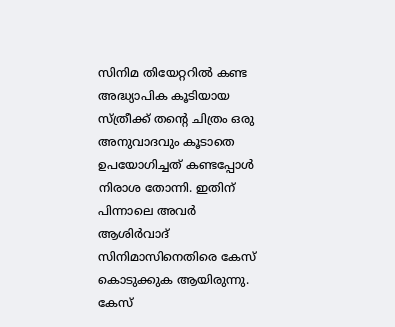സിനിമ തിയേറ്ററിൽ കണ്ട അദ്ധ്യാപിക കൂടിയായ സ്ത്രീക്ക് തന്റെ ചിത്രം ഒരു അനുവാദവും കൂടാതെ ഉപയോഗിച്ചത് കണ്ടപ്പോൾ നിരാശ തോന്നി. ഇതിന് പിന്നാലെ അവർ ആശിർവാദ് സിനിമാസിനെതിരെ കേസ് കൊടുക്കുക ആയിരുന്നു. കേസ്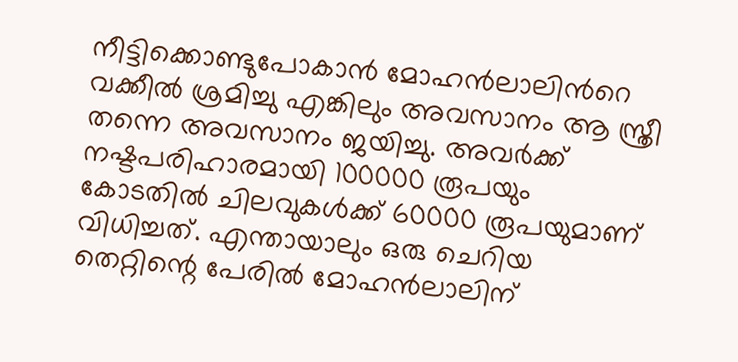നീട്ടിക്കൊണ്ടുപോകാൻ മോഹൻലാലിൻറെ വക്കീൽ ശ്രമിച്ചു എങ്കിലും അവസാനം ആ സ്ത്രീ തന്നെ അവസാനം ജയിച്ചു. അവർക്ക് നഷ്ടപരിഹാരമായി 100000 രൂപയും കോടതിൽ ചിലവുകൾക്ക് 60000 രൂപയുമാണ് വിധിച്ചത്. എന്തായാലും ഒരു ചെറിയ തെറ്റിന്റെ പേരിൽ മോഹൻലാലിന്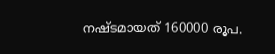നഷ്ടമായത് 160000 രൂപ.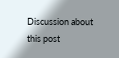Discussion about this post